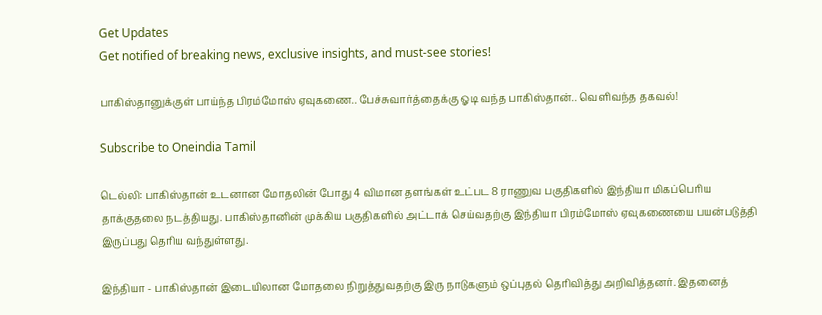Get Updates
Get notified of breaking news, exclusive insights, and must-see stories!

பாகிஸ்தானுக்குள் பாய்ந்த பிரம்மோஸ் ஏவுகணை.. பேச்சுவார்த்தைக்கு ஓடி வந்த பாகிஸ்தான்.. வெளிவந்த தகவல்!

Subscribe to Oneindia Tamil

டெல்லி: பாகிஸ்தான் உடனான மோதலின் போது 4 விமான தளங்கள் உட்பட 8 ராணுவ பகுதிகளில் இந்தியா மிகப்பெரிய தாக்குதலை நடத்தியது. பாகிஸ்தானின் முக்கிய பகுதிகளில் அட்டாக் செய்வதற்கு இந்தியா பிரம்மோஸ் ஏவுகணையை பயன்படுத்தி இருப்பது தெரிய வந்துள்ளது.

இந்தியா - பாகிஸ்தான் இடையிலான மோதலை நிறுத்துவதற்கு இரு நாடுகளும் ஒப்புதல் தெரிவித்து அறிவித்தனர். இதனைத்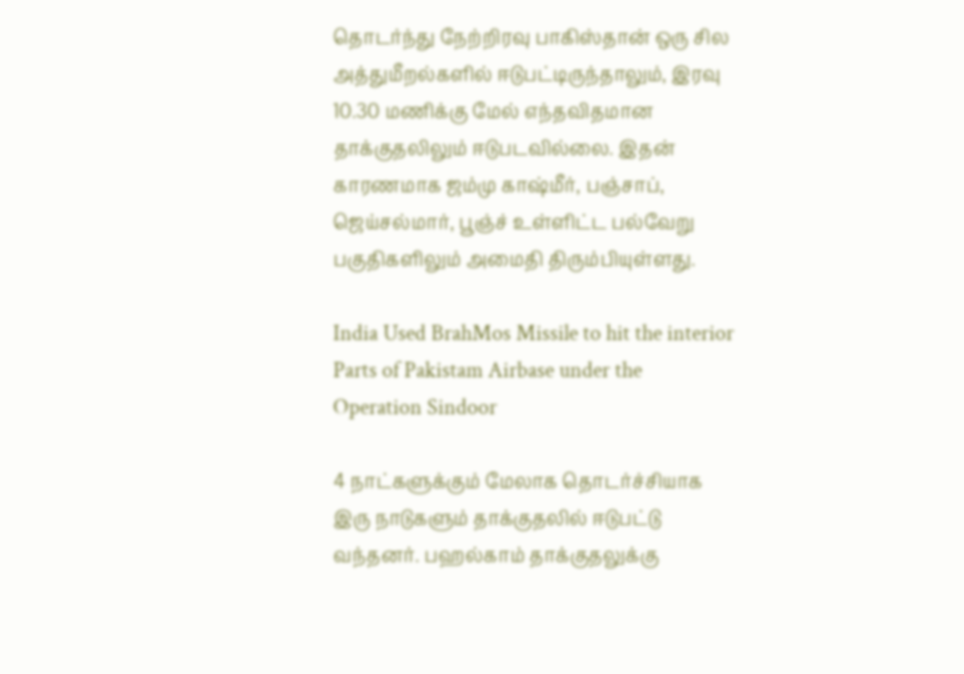தொடர்ந்து நேற்றிரவு பாகிஸ்தான் ஒரு சில அத்துமீறல்களில் ஈடுபட்டிருந்தாலும், இரவு 10.30 மணிக்கு மேல் எந்தவிதமான தாக்குதலிலும் ஈடுபடவில்லை. இதன் காரணமாக ஜம்மு காஷ்மீர், பஞ்சாப், ஜெய்சல்மார், பூஞ்ச் உள்ளிட்ட பல்வேறு பகுதிகளிலும் அமைதி திரும்பியுள்ளது.

India Used BrahMos Missile to hit the interior Parts of Pakistam Airbase under the Operation Sindoor

4 நாட்களுக்கும் மேலாக தொடர்ச்சியாக இரு நாடுகளும் தாக்குதலில் ஈடுபட்டு வந்தனர். பஹல்காம் தாக்குதலுக்கு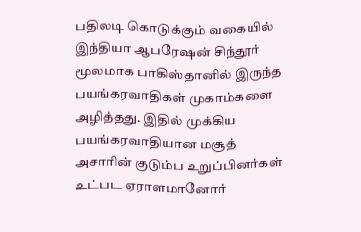பதிலடி கொடுக்கும் வகையில் இந்தியா ஆபரேஷன் சிந்தூர் மூலமாக பாகிஸ்தானில் இருந்த பயங்கரவாதிகள் முகாம்களை அழித்தது. இதில் முக்கிய பயங்கரவாதியான மசூத் அசாரின் குடும்ப உறுப்பினர்கள் உட்பட ஏராளமானோர்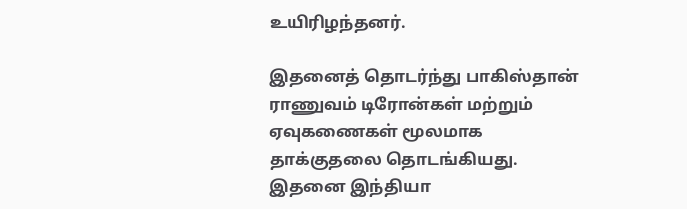உயிரிழந்தனர்.

இதனைத் தொடர்ந்து பாகிஸ்தான் ராணுவம் டிரோன்கள் மற்றும் ஏவுகணைகள் மூலமாக தாக்குதலை தொடங்கியது. இதனை இந்தியா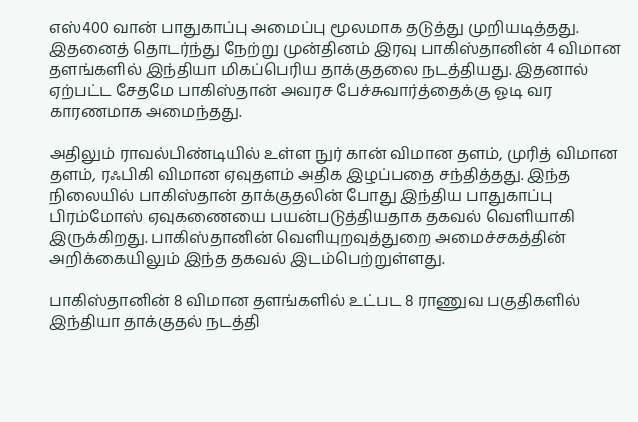எஸ்400 வான் பாதுகாப்பு அமைப்பு மூலமாக தடுத்து முறியடித்தது. இதனைத் தொடர்ந்து நேற்று முன்தினம் இரவு பாகிஸ்தானின் 4 விமான தளங்களில் இந்தியா மிகப்பெரிய தாக்குதலை நடத்தியது. இதனால் ஏற்பட்ட சேதமே பாகிஸ்தான் அவரச பேச்சுவார்த்தைக்கு ஓடி வர காரணமாக அமைந்தது.

அதிலும் ராவல்பிண்டியில் உள்ள நுர் கான் விமான தளம், முரித் விமான தளம், ரஃபிகி விமான ஏவுதளம் அதிக இழப்பதை சந்தித்தது. இந்த நிலையில் பாகிஸ்தான் தாக்குதலின் போது இந்திய பாதுகாப்பு பிரம்மோஸ் ஏவுகணையை பயன்படுத்தியதாக தகவல் வெளியாகி இருக்கிறது. பாகிஸ்தானின் வெளியுறவுத்துறை அமைச்சகத்தின் அறிக்கையிலும் இந்த தகவல் இடம்பெற்றுள்ளது.

பாகிஸ்தானின் 8 விமான தளங்களில் உட்பட 8 ராணுவ பகுதிகளில் இந்தியா தாக்குதல் நடத்தி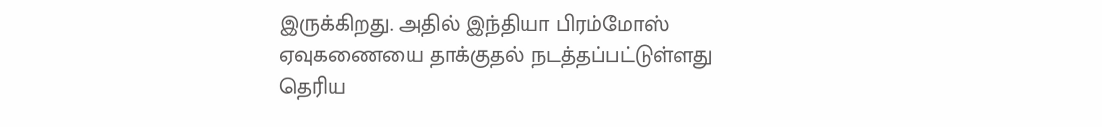இருக்கிறது. அதில் இந்தியா பிரம்மோஸ் ஏவுகணையை தாக்குதல் நடத்தப்பட்டுள்ளது தெரிய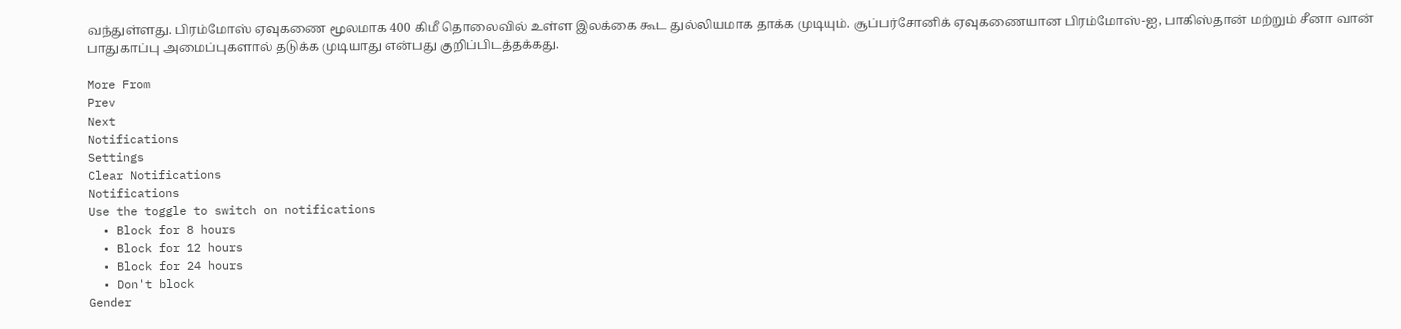வந்துள்ளது. பிரம்மோஸ் ஏவுகணை மூலமாக 400 கிமீ தொலைவில் உள்ள இலக்கை கூட துல்லியமாக தாக்க முடியும். சூப்பர்சோனிக் ஏவுகணையான பிரம்மோஸ்-ஐ, பாகிஸ்தான் மற்றும் சீனா வான் பாதுகாப்பு அமைப்புகளால் தடுக்க முடியாது என்பது குறிப்பிடத்தக்கது.

More From
Prev
Next
Notifications
Settings
Clear Notifications
Notifications
Use the toggle to switch on notifications
  • Block for 8 hours
  • Block for 12 hours
  • Block for 24 hours
  • Don't block
Gender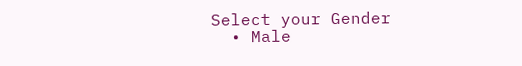Select your Gender
  • Male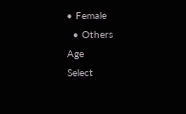• Female
  • Others
Age
Select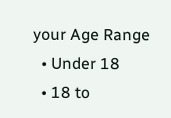your Age Range
  • Under 18
  • 18 to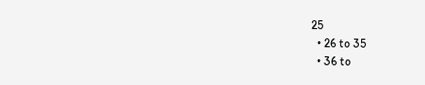25
  • 26 to 35
  • 36 to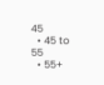45
  • 45 to 55
  • 55+